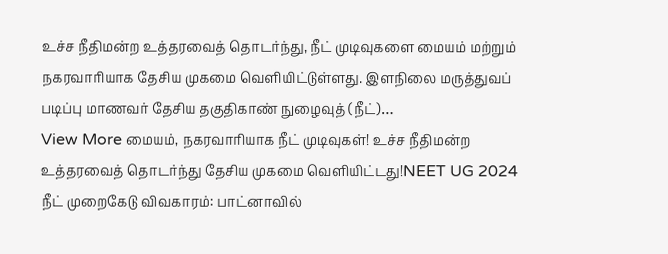உச்ச நீதிமன்ற உத்தரவைத் தொடர்ந்து, நீட் முடிவுகளை மையம் மற்றும் நகரவாரியாக தேசிய முகமை வெளியிட்டுள்ளது. இளநிலை மருத்துவப் படிப்பு மாணவர் தேசிய தகுதிகாண் நுழைவுத் (நீட்)…
View More மையம், நகரவாரியாக நீட் முடிவுகள்! உச்ச நீதிமன்ற உத்தரவைத் தொடர்ந்து தேசிய முகமை வெளியிட்டது!NEET UG 2024
நீட் முறைகேடு விவகாரம்: பாட்னாவில்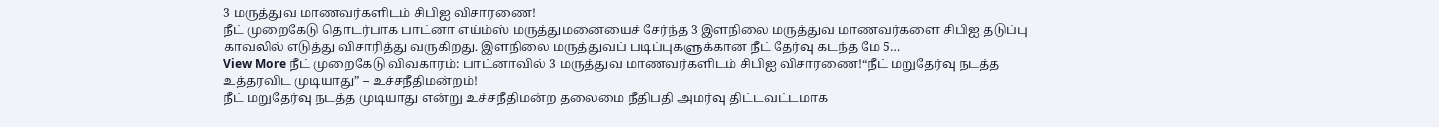3 மருத்துவ மாணவர்களிடம் சிபிஐ விசாரணை!
நீட் முறைகேடு தொடர்பாக பாட்னா எய்ம்ஸ் மருத்துமனையைச் சேர்ந்த 3 இளநிலை மருத்துவ மாணவர்களை சிபிஐ தடுப்பு காவலில் எடுத்து விசாரித்து வருகிறது. இளநிலை மருத்துவப் படிப்புகளுக்கான நீட் தேர்வு கடந்த மே 5…
View More நீட் முறைகேடு விவகாரம்: பாட்னாவில் 3 மருத்துவ மாணவர்களிடம் சிபிஐ விசாரணை!“நீட் மறுதேர்வு நடத்த உத்தரவிட முடியாது” – உச்சநீதிமன்றம்!
நீட் மறுதேர்வு நடத்த முடியாது என்று உச்சநீதிமன்ற தலைமை நீதிபதி அமர்வு திட்டவட்டமாக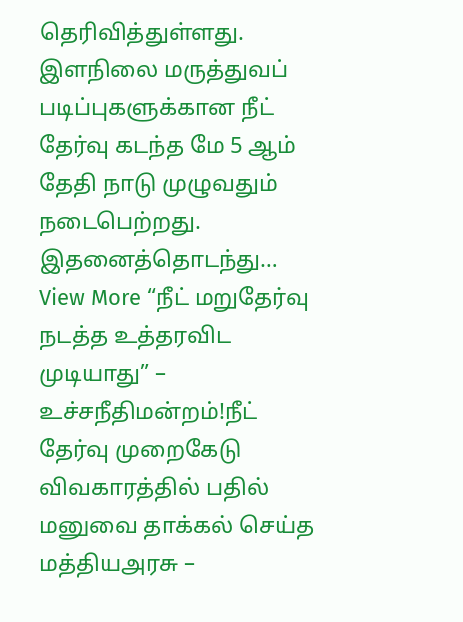தெரிவித்துள்ளது. இளநிலை மருத்துவப் படிப்புகளுக்கான நீட் தேர்வு கடந்த மே 5 ஆம் தேதி நாடு முழுவதும் நடைபெற்றது. இதனைத்தொடந்து…
View More “நீட் மறுதேர்வு நடத்த உத்தரவிட முடியாது” – உச்சநீதிமன்றம்!நீட் தேர்வு முறைகேடு விவகாரத்தில் பதில் மனுவை தாக்கல் செய்த மத்தியஅரசு –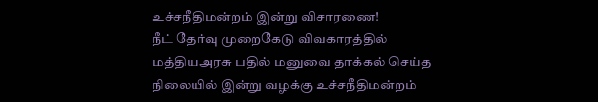உச்சநீதிமன்றம் இன்று விசாரணை!
நீட் தேர்வு முறைகேடு விவகாரத்தில் மத்தியஅரசு பதில் மனுவை தாக்கல் செய்த நிலையில் இன்று வழக்கு உச்சநீதிமன்றம்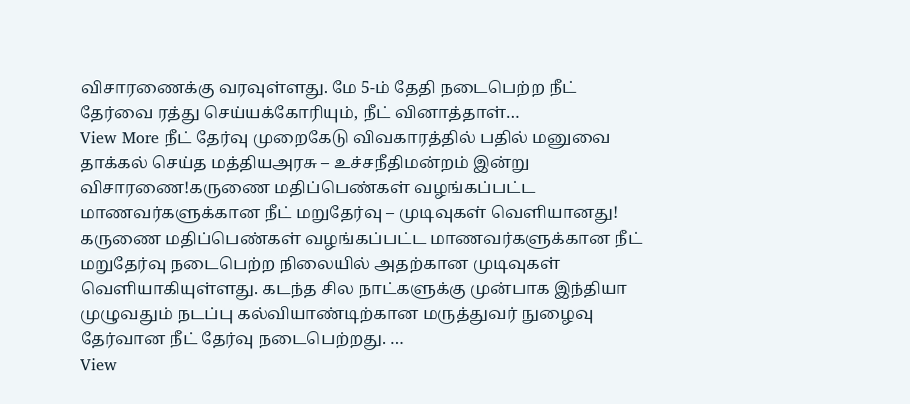விசாரணைக்கு வரவுள்ளது. மே 5-ம் தேதி நடைபெற்ற நீட் தேர்வை ரத்து செய்யக்கோரியும், நீட் வினாத்தாள்…
View More நீட் தேர்வு முறைகேடு விவகாரத்தில் பதில் மனுவை தாக்கல் செய்த மத்தியஅரசு – உச்சநீதிமன்றம் இன்று விசாரணை!கருணை மதிப்பெண்கள் வழங்கப்பட்ட மாணவர்களுக்கான நீட் மறுதேர்வு – முடிவுகள் வெளியானது!
கருணை மதிப்பெண்கள் வழங்கப்பட்ட மாணவர்களுக்கான நீட் மறுதேர்வு நடைபெற்ற நிலையில் அதற்கான முடிவுகள் வெளியாகியுள்ளது. கடந்த சில நாட்களுக்கு முன்பாக இந்தியா முழுவதும் நடப்பு கல்வியாண்டிற்கான மருத்துவர் நுழைவு தேர்வான நீட் தேர்வு நடைபெற்றது. …
View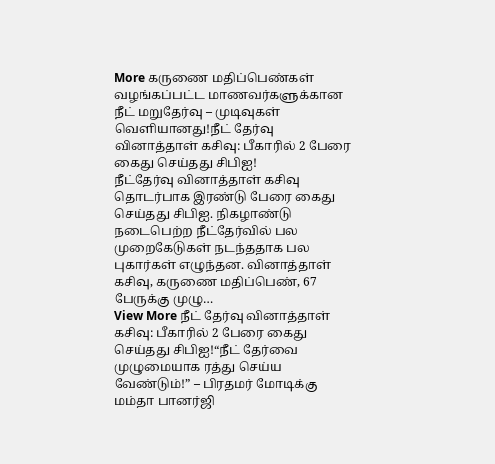More கருணை மதிப்பெண்கள் வழங்கப்பட்ட மாணவர்களுக்கான நீட் மறுதேர்வு – முடிவுகள் வெளியானது!நீட் தேர்வு வினாத்தாள் கசிவு: பீகாரில் 2 பேரை கைது செய்தது சிபிஐ!
நீட்தேர்வு வினாத்தாள் கசிவு தொடர்பாக இரண்டு பேரை கைது செய்தது சிபிஐ. நிகழாண்டு நடைபெற்ற நீட்தேர்வில் பல முறைகேடுகள் நடந்ததாக பல புகார்கள் எழுந்தன. வினாத்தாள் கசிவு, கருணை மதிப்பெண், 67 பேருக்கு முழு…
View More நீட் தேர்வு வினாத்தாள் கசிவு: பீகாரில் 2 பேரை கைது செய்தது சிபிஐ!“நீட் தேர்வை முழுமையாக ரத்து செய்ய வேண்டும்!” – பிரதமர் மோடிக்கு மம்தா பானர்ஜி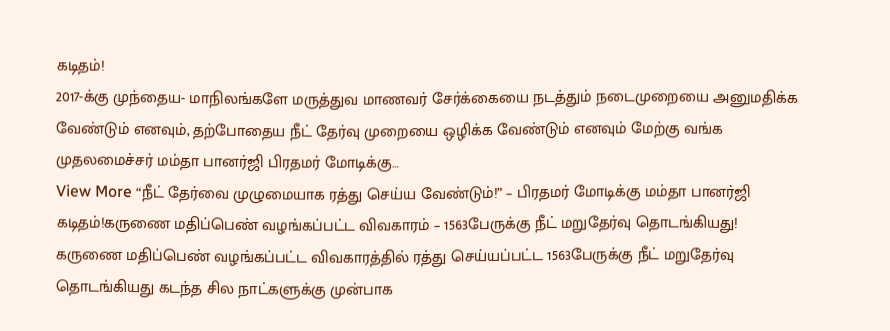கடிதம்!
2017-க்கு முந்தைய- மாநிலங்களே மருத்துவ மாணவர் சேர்க்கையை நடத்தும் நடைமுறையை அனுமதிக்க வேண்டும் எனவும், தற்போதைய நீட் தேர்வு முறையை ஒழிக்க வேண்டும் எனவும் மேற்கு வங்க முதலமைச்சர் மம்தா பானர்ஜி பிரதமர் மோடிக்கு…
View More “நீட் தேர்வை முழுமையாக ரத்து செய்ய வேண்டும்!” – பிரதமர் மோடிக்கு மம்தா பானர்ஜி கடிதம்!கருணை மதிப்பெண் வழங்கப்பட்ட விவகாரம் – 1563பேருக்கு நீட் மறுதேர்வு தொடங்கியது!
கருணை மதிப்பெண் வழங்கப்பட்ட விவகாரத்தில் ரத்து செய்யப்பட்ட 1563பேருக்கு நீட் மறுதேர்வு தொடங்கியது கடந்த சில நாட்களுக்கு முன்பாக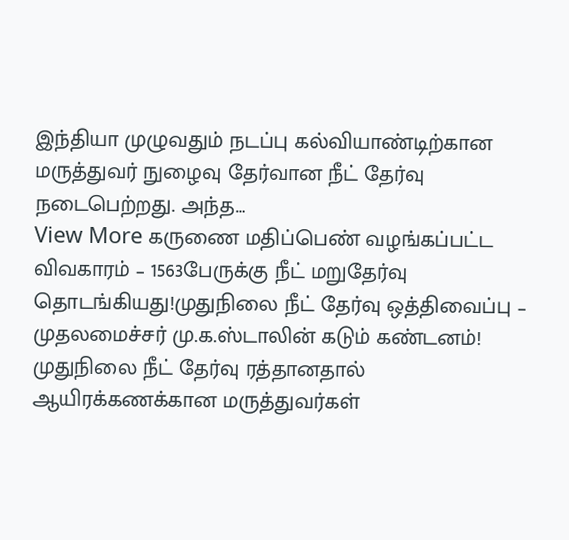இந்தியா முழுவதும் நடப்பு கல்வியாண்டிற்கான மருத்துவர் நுழைவு தேர்வான நீட் தேர்வு நடைபெற்றது. அந்த…
View More கருணை மதிப்பெண் வழங்கப்பட்ட விவகாரம் – 1563பேருக்கு நீட் மறுதேர்வு தொடங்கியது!முதுநிலை நீட் தேர்வு ஒத்திவைப்பு – முதலமைச்சர் மு.க.ஸ்டாலின் கடும் கண்டனம்!
முதுநிலை நீட் தேர்வு ரத்தானதால் ஆயிரக்கணக்கான மருத்துவர்கள்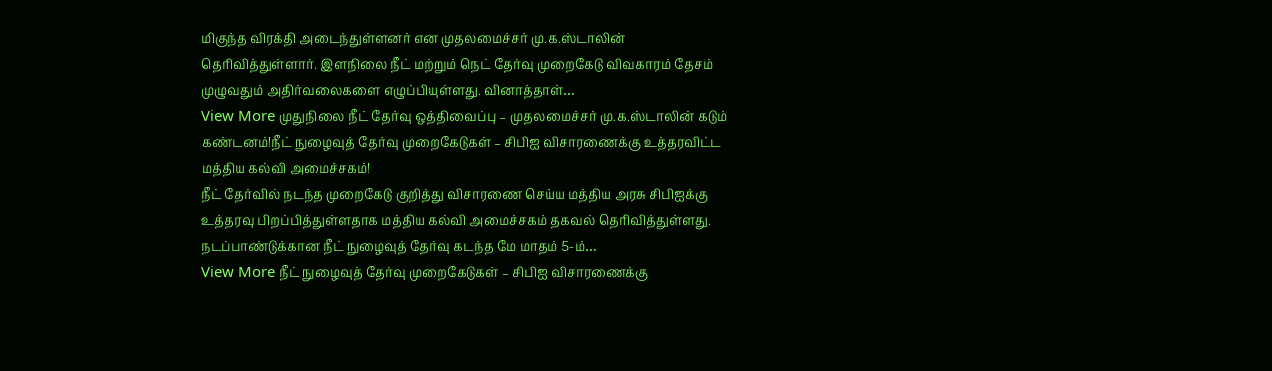மிகுந்த விரக்தி அடைந்துள்ளனர் என முதலமைச்சர் மு.க.ஸ்டாலின் தெரிவித்துள்ளார். இளநிலை நீட் மற்றும் நெட் தேர்வு முறைகேடு விவகாரம் தேசம் முழுவதும் அதிர்வலைகளை எழுப்பியுள்ளது. வினாத்தாள்…
View More முதுநிலை நீட் தேர்வு ஒத்திவைப்பு – முதலமைச்சர் மு.க.ஸ்டாலின் கடும் கண்டனம்!நீட் நுழைவுத் தேர்வு முறைகேடுகள் – சிபிஐ விசாரணைக்கு உத்தரவிட்ட மத்திய கல்வி அமைச்சகம்!
நீட் தேர்வில் நடந்த முறைகேடு குறித்து விசாரணை செய்ய மத்திய அரசு சிபிஐக்கு உத்தரவு பிறப்பித்துள்ளதாக மத்திய கல்வி அமைச்சகம் தகவல் தெரிவித்துள்ளது. நடப்பாண்டுக்கான நீட் நுழைவுத் தேர்வு கடந்த மே மாதம் 5-ம்…
View More நீட் நுழைவுத் தேர்வு முறைகேடுகள் – சிபிஐ விசாரணைக்கு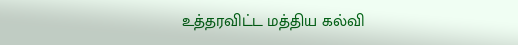உத்தரவிட்ட மத்திய கல்வி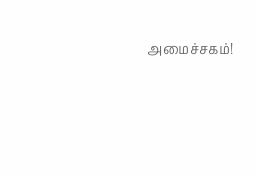அமைச்சகம்!